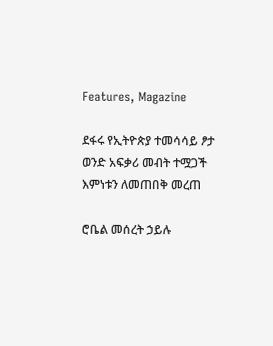Features, Magazine

ደፋሩ የኢትዮጵያ ተመሳሳይ ፆታ ወንድ አፍቃሪ መብት ተሟጋች እምነቱን ለመጠበቅ መረጠ

ሮቤል መሰረት ኃይሉ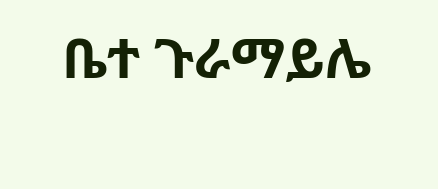ቤተ ጉራማይሌ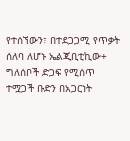የተሰኘውን፣ በተደጋጋሚ የጥቃት ሰለባ ለሆኑ ኤልጂቢቲኪው+ ግለሰቦች ድጋፍ የሚሰጥ ተሟጋች ቡድን በአጋርነት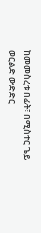ከመመስረቱ በፊት፣ በሚስተር ጌይ ወርልድ ውድድር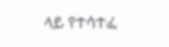ላይ የተሳተፈ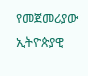የመጀመሪያው ኢትዮጵያዊ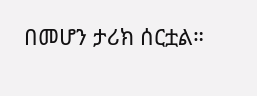በመሆን ታሪክ ሰርቷል።